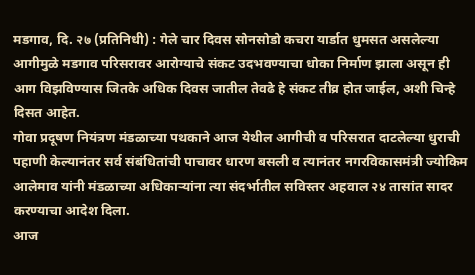मडगाव, दि. २७ (प्रतिनिधी) : गेले चार दिवस सोनसोडो कचरा यार्डात धुमसत असलेल्या आगीमुळे मडगाव परिसरावर आरोग्याचे संकट उदभवण्याचा धोका निर्माण झाला असून ही आग विझविण्यास जितके अधिक दिवस जातील तेवढे हे संकट तीव्र होत जाईल, अशी चिन्हे दिसत आहेत.
गोवा प्रदूषण नियंत्रण मंडळाच्या पथकाने आज येथील आगीची व परिसरात दाटलेल्या धुराची पहाणी केल्यानंतर सर्व संबंधितांची पाचावर धारण बसली व त्यानंतर नगरविकासमंत्री ज्योकिम आलेमाव यांनी मंडळाच्या अधिकाऱ्यांना त्या संदर्भातील सविस्तर अहवाल २४ तासांत सादर करण्याचा आदेश दिला.
आज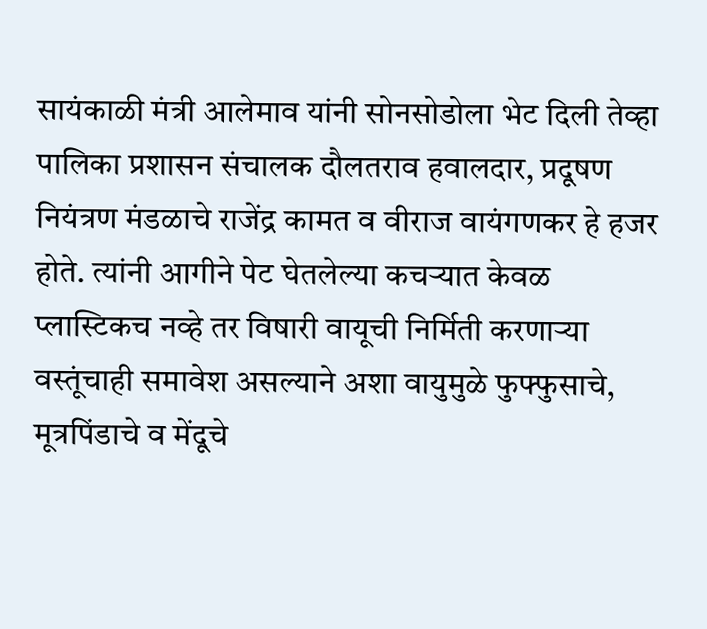सायंकाळी मंत्री आलेमाव यांनी सोनसोडोला भेट दिली तेव्हा पालिका प्रशासन संचालक दौलतराव हवालदार, प्रदूषण नियंत्रण मंडळाचे राजेंद्र कामत व वीराज वायंगणकर हे हजर होते. त्यांनी आगीने पेट घेतलेल्या कचऱ्यात केवळ प्लास्टिकच नव्हे तर विषारी वायूची निर्मिती करणाऱ्या वस्तूंचाही समावेश असल्याने अशा वायुमुळे फुफ्फुसाचे, मूत्रपिंडाचे व मेंदूचे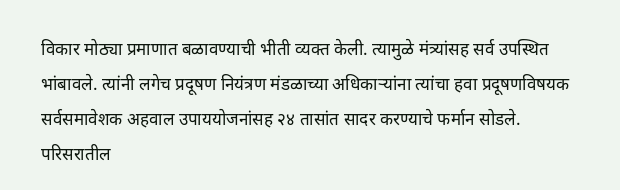विकार मोठ्या प्रमाणात बळावण्याची भीती व्यक्त केली. त्यामुळे मंत्र्यांसह सर्व उपस्थित भांबावले. त्यांनी लगेच प्रदूषण नियंत्रण मंडळाच्या अधिकाऱ्यांना त्यांचा हवा प्रदूषणविषयक सर्वसमावेशक अहवाल उपाययोजनांसह २४ तासांत सादर करण्याचे फर्मान सोडले. परिसरातील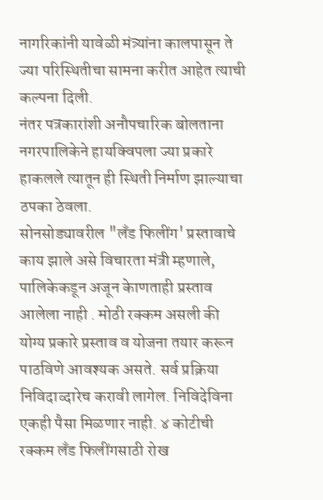नागरिकांनी यावेळी मंत्र्यांना कालपासून ते ज्या परिस्थितीचा सामना करीत आहेत त्याची कल्पना दिली.
नंतर पत्रकारांशी अनौपचारिक बोलताना नगरपालिकेने हायक्विपला ज्या प्रकारे हाकलले त्यातून ही स्थिती निर्माण झाल्याचा ठपका ठेवला.
सोनसोड्यावरील "लॅंड फिलींग' प्रस्तावाचे काय झाले असे विचारता मंत्री म्हणाले, पालिकेकडून अजून केाणताही प्रस्ताव आलेला नाही . मोठी रक्कम असली की योग्य प्रकारे प्रस्ताव व योजना तयार करून पाठविणे आवश्यक असते. सर्व प्रक्रिया निविदाव्दारेच करावी लागेल. निविदेविना एकही पैसा मिळणार नाही. ४ कोटीची रक्कम लॅंड फिलींगसाठी रोख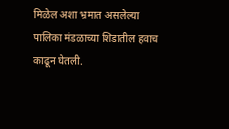मिळेल अशा भ्रमात असलेल्या पालिका मंडळाच्या शिडातील हवाच काढून घेतली.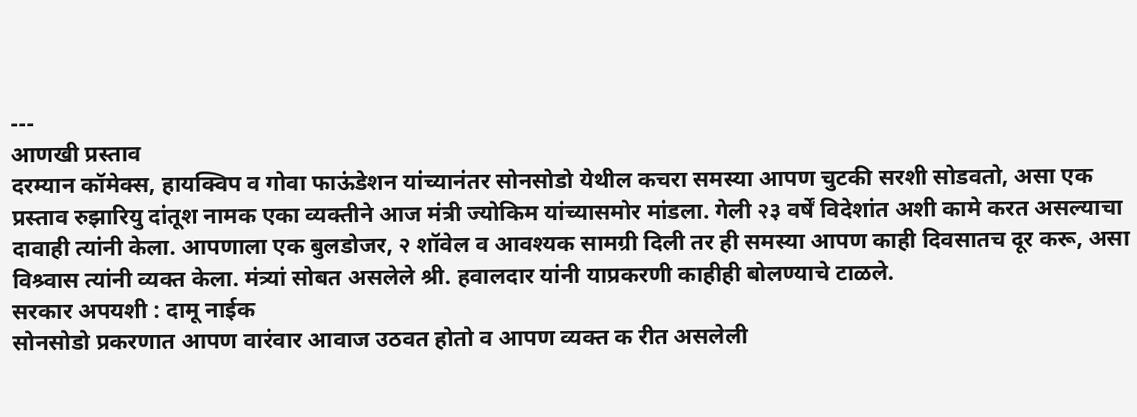---
आणखी प्रस्ताव
दरम्यान कॉमेक्स, हायक्विप व गोवा फाऊंडेशन यांच्यानंतर सोनसोडो येथील कचरा समस्या आपण चुटकी सरशी सोडवतो, असा एक प्रस्ताव रुझारियु दांतूश नामक एका व्यक्तीने आज मंत्री ज्योकिम यांच्यासमोर मांडला. गेली २३ वर्षें विदेशांत अशी कामे करत असल्याचा दावाही त्यांनी केला. आपणाला एक बुलडोजर, २ शॉवेल व आवश्यक सामग्री दिली तर ही समस्या आपण काही दिवसातच दूर करू, असा विश्र्वास त्यांनी व्यक्त केला. मंत्र्यां सोबत असलेले श्री. हवालदार यांनी याप्रकरणी काहीही बोलण्याचे टाळले.
सरकार अपयशी : दामू नाईक
सोनसोडो प्रकरणात आपण वारंवार आवाज उठवत होतो व आपण व्यक्त क रीत असलेली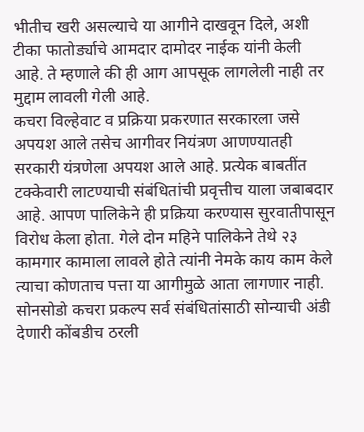भीतीच खरी असल्याचे या आगीने दाखवून दिले, अशी टीका फातोर्ड्याचे आमदार दामोदर नाईक यांनी केली आहे. ते म्हणाले की ही आग आपसूक लागलेली नाही तर मुद्दाम लावली गेली आहे.
कचरा विल्हेवाट व प्रक्रिया प्रकरणात सरकारला जसे अपयश आले तसेच आगीवर नियंत्रण आणण्यातही सरकारी यंत्रणेला अपयश आले आहे. प्रत्येक बाबतींत टक्केवारी लाटण्याची संबंधितांची प्रवृत्तीच याला जबाबदार आहे. आपण पालिकेने ही प्रक्रिया करण्यास सुरवातीपासून विरोध केला होता. गेले दोन महिने पालिकेने तेथे २३ कामगार कामाला लावले होते त्यांनी नेमके काय काम केले त्याचा कोणताच पत्ता या आगीमुळे आता लागणार नाही. सोनसोडो कचरा प्रकल्प सर्व संबंधितांसाठी सोन्याची अंडी देणारी कोंबडीच ठरली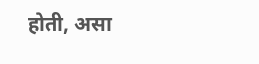होती, असा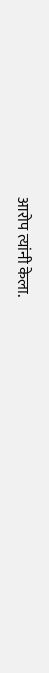आरोप त्यांनी केला.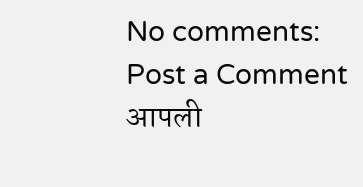No comments:
Post a Comment
आपली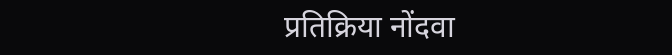प्रतिक्रिया नोंदवा